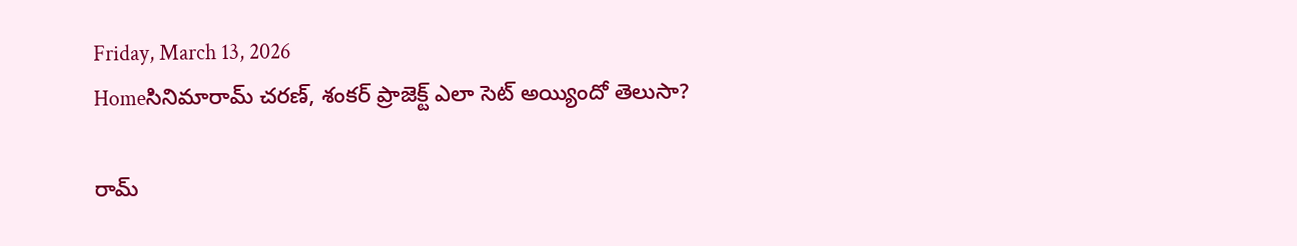Friday, March 13, 2026
Homeసినిమారామ్ చరణ్‌, శంకర్ ప్రాజెక్ట్ ఎలా సెట్ అయ్యిందో తెలుసా?

రామ్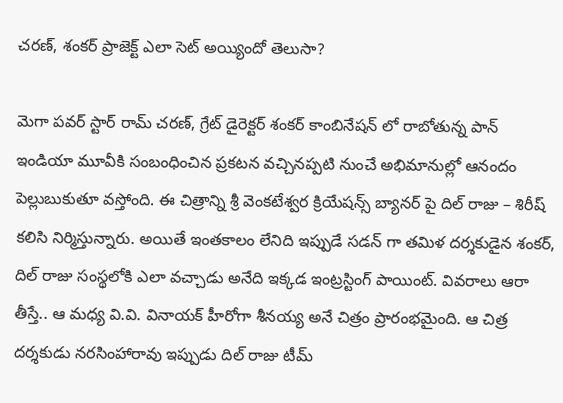చరణ్‌, శంకర్ ప్రాజెక్ట్ ఎలా సెట్ అయ్యిందో తెలుసా?

మెగా పవర్ స్టార్ రామ్ చరణ్‌, గ్రేట్ డైరెక్టర్ శంకర్ కాంబినేషన్ లో రాబోతున్న పాన్ ఇండియా మూవీకి సంబంధించిన ప్రకటన వచ్చినప్పటి నుంచే అభిమానుల్లో ఆనందం పెల్లుబుకుతూ వస్తోంది. ఈ చిత్రాన్ని శ్రీ వెంకటేశ్వర క్రియేషన్స్ బ్యానర్ పై దిల్ రాజు – శిరీష్ కలిసి నిర్మిస్తున్నారు. అయితే ఇంతకాలం లేనిది ఇప్పుడే సడన్ గా తమిళ దర్శకుడైన శంకర్, దిల్ రాజు సంస్థలోకి ఎలా వచ్చాడు అనేది ఇక్కడ ఇంట్రస్టింగ్ పాయింట్. వివరాలు ఆరా తీస్తే.. ఆ మధ్య వి.వి. వినాయక్ హీరోగా శీనయ్య అనే చిత్రం ప్రారంభమైంది. ఆ చిత్ర దర్శకుడు నరసింహారావు ఇప్పుడు దిల్ రాజు టీమ్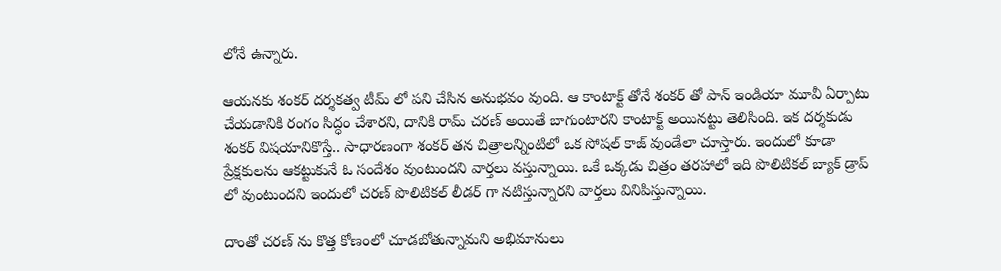లోనే ఉన్నారు.

ఆయనకు శంకర్ దర్శకత్వ టీమ్ లో పని చేసిన అనుభవం వుంది. ఆ కాంటాక్ట్ తోనే శంకర్ తో పాన్ ఇండియా మూవీ ఏర్పాటు చేయడానికి రంగం సిద్ధం చేశారని, దానికి రామ్ చరణ్ అయితే బాగుంటారని కాంటాక్ట్ అయినట్టు తెలిసింది. ఇక దర్శకుడు శంకర్ విషయానికొస్తే.. సాధారణంగా శంకర్ తన చిత్రాలన్నింటిలో ఒక సోషల్ కాజ్ వుండేలా చూస్తారు. ఇందులో కూడా ప్రేక్షకులను ఆకట్టుకునే ఓ సందేశం వుంటుందని వార్తలు వస్తున్నాయి. ఒకే ఒక్కడు చిత్రం తరహాలో ఇది పొలిటికల్ బ్యాక్ డ్రాప్ లో వుంటుందని ఇందులో చరణ్ పొలిటికల్ లీడర్ గా నటిస్తున్నారని వార్తలు వినిపిస్తున్నాయి.

దాంతో చరణ్ ను కొత్త కోణంలో చూడబోతున్నామని అభిమానులు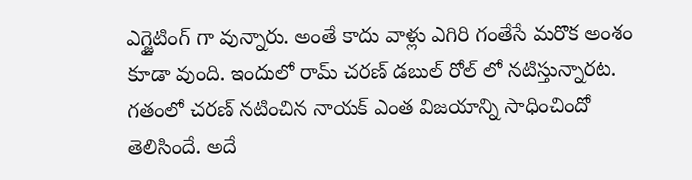ఎగ్జైటింగ్ గా వున్నారు. అంతే కాదు వాళ్లు ఎగిరి గంతేసే మరొక అంశం కూడా వుంది. ఇందులో రామ్ చరణ్ డబుల్ రోల్ లో నటిస్తున్నారట. గతంలో చరణ్ నటించిన నాయక్ ఎంత విజయాన్ని సాధించిందో తెలిసిందే. అదే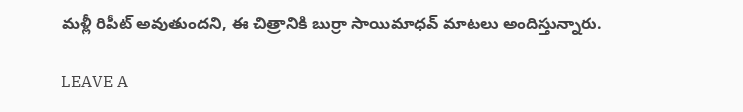మళ్లీ రిపీట్ అవుతుందని, ఈ చిత్రానికి బుర్రా సాయిమాధవ్ మాటలు అందిస్తున్నారు.

LEAVE A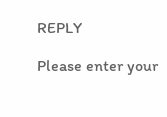REPLY

Please enter your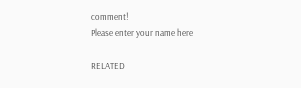comment!
Please enter your name here

RELATED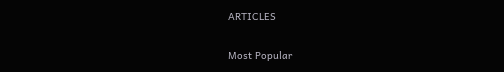ARTICLES

Most Popular